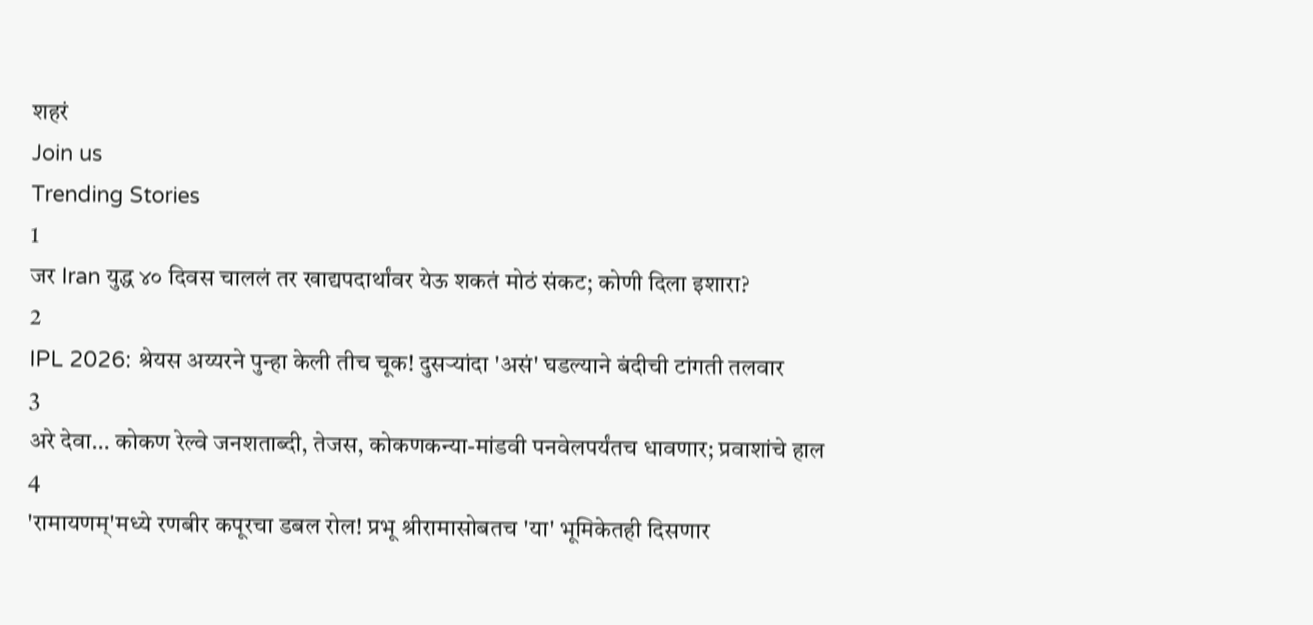शहरं
Join us
Trending Stories
1
जर Iran युद्ध ४० दिवस चाललं तर खाद्यपदार्थांवर येऊ शकतं मोठं संकट; कोणी दिला इशारा?
2
IPL 2026: श्रेयस अय्यरने पुन्हा केली तीच चूक! दुसऱ्यांदा 'असं' घडल्याने बंदीची टांगती तलवार
3
अरे देवा… कोकण रेल्वे जनशताब्दी, तेजस, कोकणकन्या-मांडवी पनवेलपर्यंतच धावणार; प्रवाशांचे हाल
4
'रामायणम्'मध्ये रणबीर कपूरचा डबल रोल! प्रभू श्रीरामासोबतच 'या' भूमिकेतही दिसणार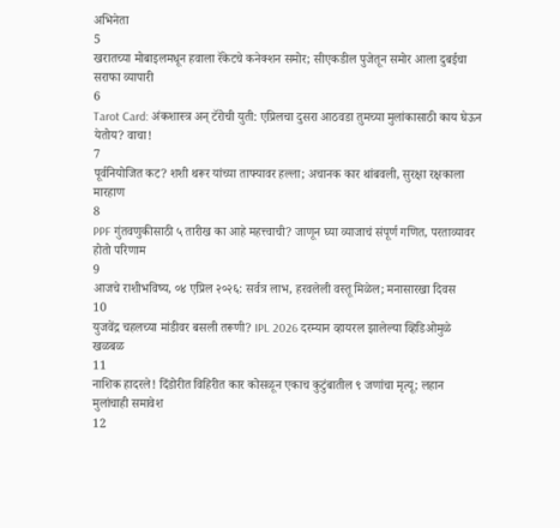अभिनेता
5
खरातच्या मोबाइलमधून हवाला रॅकेटचे कनेक्शन समोर; सीएकडील पुजेतून समोर आला दुबईचा सराफा व्यापारी
6
Tarot Card: अंकशास्त्र अन् टॅरोची युती: एप्रिलचा दुसरा आठवडा तुमच्या मुलांकासाठी काय घेऊन येतोय? वाचा!
7
पूर्वनियोजित कट? शशी थरूर यांच्या ताफ्यावर हल्ला; अचानक कार थांबवली, सुरक्षा रक्षकाला मारहाण
8
PPF गुंतवणुकीसाठी ५ तारीख का आहे महत्त्वाची? जाणून घ्या व्याजाचं संपूर्ण गणित, परताव्यावर होतो परिणाम
9
आजचे राशीभविष्य, ०४ एप्रिल २०२६: सर्वत्र लाभ, हरवलेली वस्तू मिळेल; मनासारखा दिवस
10
युजवेंद्र चहलच्या मांडीवर बसली तरूणी? IPL 2026 दरम्यान व्हायरल झालेल्या व्हिडिओमुळे खळबळ
11
नाशिक हादरले! दिंडोरीत विहिरीत कार कोसळून एकाच कुटुंबातील ९ जणांचा मृत्यू; लहान मुलांचाही समावेश
12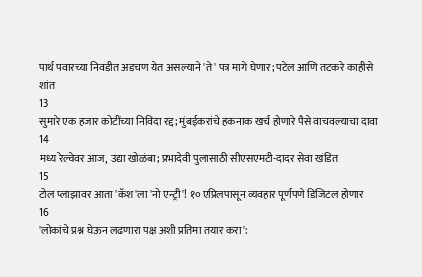पार्थ पवारच्या निवडीत अडचण येत असल्याने 'ते' पत्र मागे घेणार; पटेल आणि तटकरे काहीसे शांत
13
सुमारे एक हजार कोटींच्या निविदा रद्द; मुंबईकरांचे हकनाक खर्च होणारे पैसे वाचवल्याचा दावा
14
मध्य रेल्वेवर आज, उद्या खोळंबा; प्रभादेवी पुलासाठी सीएसएमटी-दादर सेवा खंडित
15
टोल प्लाझावर आता 'कॅश'ला 'नो एन्ट्री'! १० एप्रिलपासून व्यवहार पूर्णपणे डिजिटल होणार
16
'लोकांचे प्रश्न घेऊन लढणारा पक्ष अशी प्रतिमा तयार करा':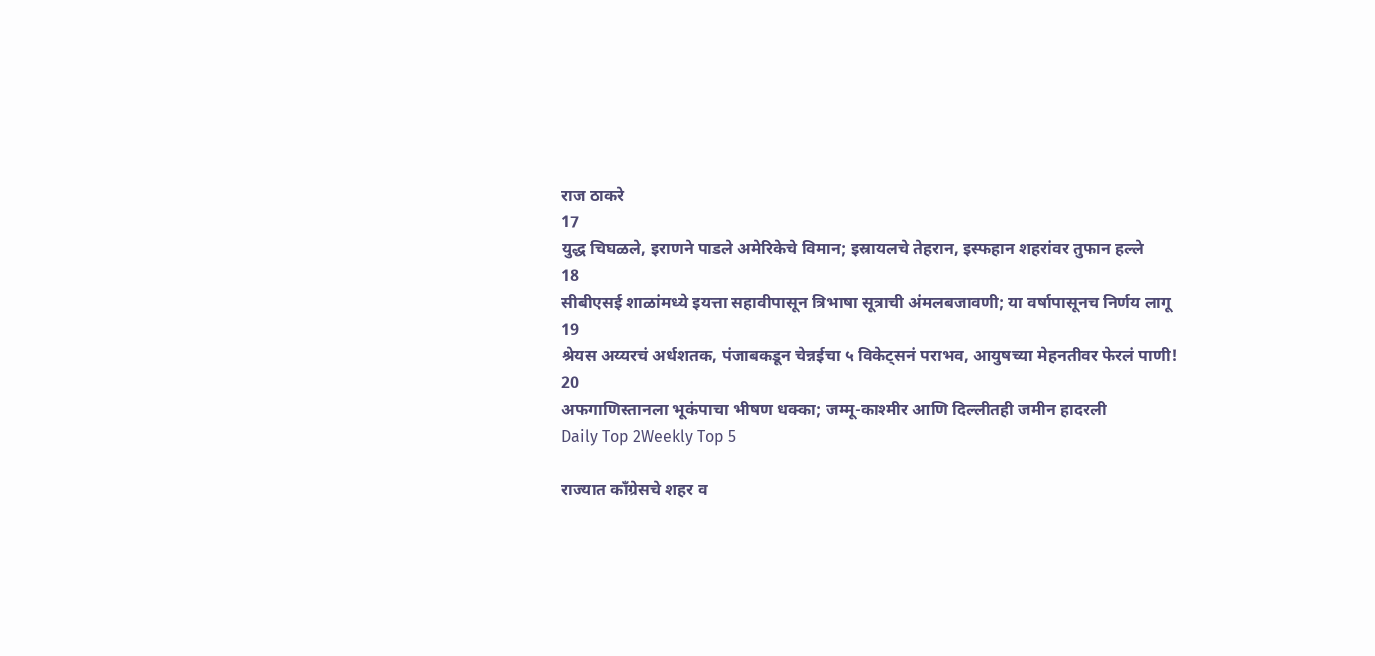राज ठाकरे
17
युद्ध चिघळले, इराणने पाडले अमेरिकेचे विमान; इस्रायलचे तेहरान, इस्फहान शहरांवर तुफान हल्ले
18
सीबीएसई शाळांमध्ये इयत्ता सहावीपासून त्रिभाषा सूत्राची अंमलबजावणी; या वर्षापासूनच निर्णय लागू
19
श्रेयस अय्यरचं अर्धशतक, पंजाबकडून चेन्नईचा ५ विकेट्सनं पराभव, आयुषच्या मेहनतीवर फेरलं पाणी!
20
अफगाणिस्तानला भूकंपाचा भीषण धक्का; जम्मू-काश्मीर आणि दिल्लीतही जमीन हादरली
Daily Top 2Weekly Top 5

राज्यात काँग्रेसचे शहर व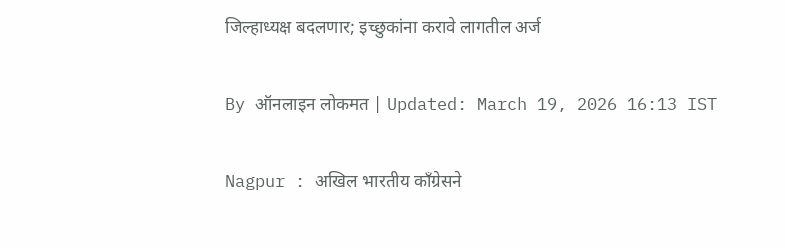जिल्हाध्यक्ष बदलणार; इच्छुकांना करावे लागतील अर्ज

By ऑनलाइन लोकमत | Updated: March 19, 2026 16:13 IST

Nagpur : अखिल भारतीय काँग्रेसने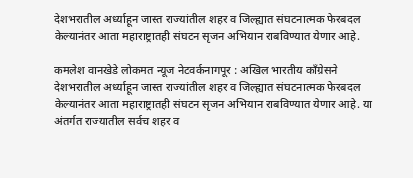देशभरातील अर्ध्याहून जास्त राज्यांतील शहर व जिल्ह्यात संघटनात्मक फेरबदल केल्यानंतर आता महाराष्ट्रातही संघटन सृजन अभियान राबविण्यात येणार आहे.

कमलेश वानखेडे लोकमत न्यूज नेटवर्कनागपूर : अखिल भारतीय काँग्रेसने देशभरातील अर्ध्याहून जास्त राज्यांतील शहर व जिल्ह्यात संघटनात्मक फेरबदल केल्यानंतर आता महाराष्ट्रातही संघटन सृजन अभियान राबविण्यात येणार आहे. या अंतर्गत राज्यातील सर्वच शहर व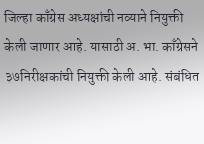जिल्हा काँग्रेस अध्यक्षांची नव्याने नियुक्ती केली जाणार आहे. यासाठी अ. भा. काँग्रेसने ३७निरीक्षकांची नियुक्ती केली आहे. संबंधित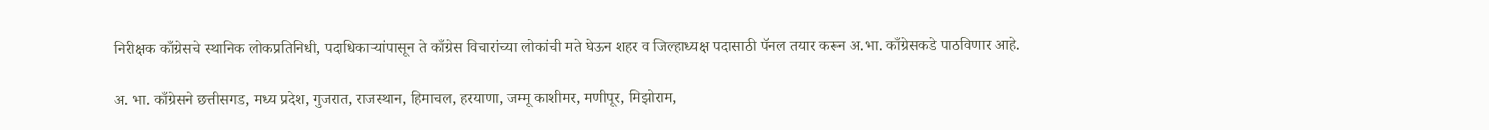निरीक्षक काँग्रेसचे स्थानिक लोकप्रतिनिधी, पदाधिकाऱ्यांपासून ते काँग्रेस विचारांच्या लोकांची मते घेऊन शहर व जिल्हाध्यक्ष पदासाठी पॅनल तयार करून अ.भा. काँग्रेसकडे पाठविणार आहे.

अ. भा. काँग्रेसने छत्तीसगड, मध्य प्रदेश, गुजरात, राजस्थान, हिमाचल, हरयाणा, जम्मू काशीमर, मणीपूर, मिझोराम,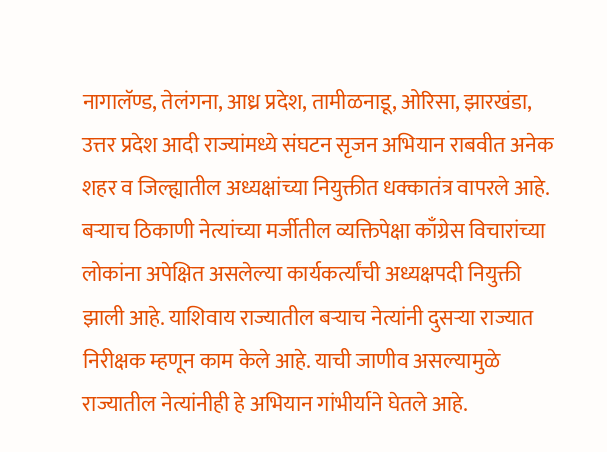नागालॅण्ड, तेलंगना, आध्र प्रदेश, तामीळनाडू, ओरिसा, झारखंडा, उत्तर प्रदेश आदी राज्यांमध्ये संघटन सृजन अभियान राबवीत अनेक शहर व जिल्ह्यातील अध्यक्षांच्या नियुक्तीत धक्कातंत्र वापरले आहे. बऱ्याच ठिकाणी नेत्यांच्या मर्जीतील व्यक्तिपेक्षा काँग्रेस विचारांच्या लोकांना अपेक्षित असलेल्या कार्यकर्त्यांची अध्यक्षपदी नियुक्ती झाली आहे. याशिवाय राज्यातील बऱ्याच नेत्यांनी दुसऱ्या राज्यात निरीक्षक म्हणून काम केले आहे. याची जाणीव असल्यामुळे राज्यातील नेत्यांनीही हे अभियान गांभीर्याने घेतले आहे.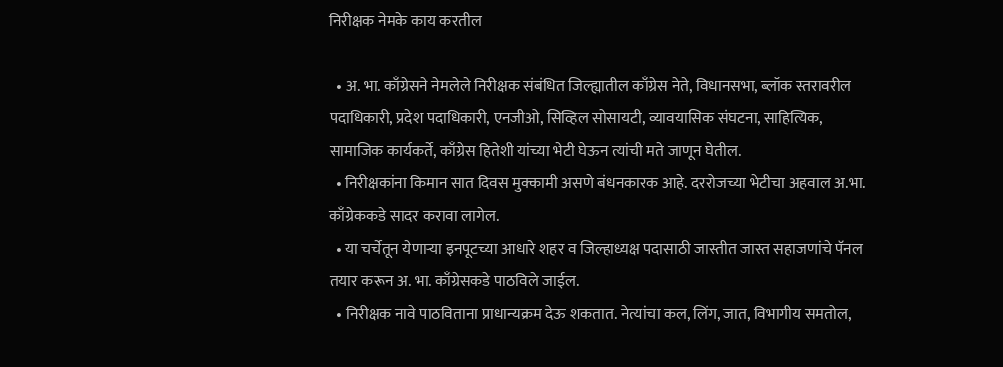निरीक्षक नेमके काय करतील

  • अ. भा. काँग्रेसने नेमलेले निरीक्षक संबंधित जिल्ह्यातील काँग्रेस नेते, विधानसभा, ब्लॉक स्तरावरील पदाधिकारी, प्रदेश पदाधिकारी, एनजीओ, सिव्हिल सोसायटी, व्यावयासिक संघटना, साहित्यिक, सामाजिक कार्यकर्ते, काँग्रेस हितेशी यांच्या भेटी घेऊन त्यांची मते जाणून घेतील.
  • निरीक्षकांना किमान सात दिवस मुक्कामी असणे बंधनकारक आहे. दररोजच्या भेटीचा अहवाल अ.भा. काँग्रेककडे सादर करावा लागेल.
  • या चर्चेतून येणाऱ्या इनपूटच्या आधारे शहर व जिल्हाध्यक्ष पदासाठी जास्तीत जास्त सहाजणांचे पॅनल तयार करून अ. भा. काँग्रेसकडे पाठविले जाईल.
  • निरीक्षक नावे पाठविताना प्राधान्यक्रम देऊ शकतात. नेत्यांचा कल, लिंग, जात, विभागीय समतोल,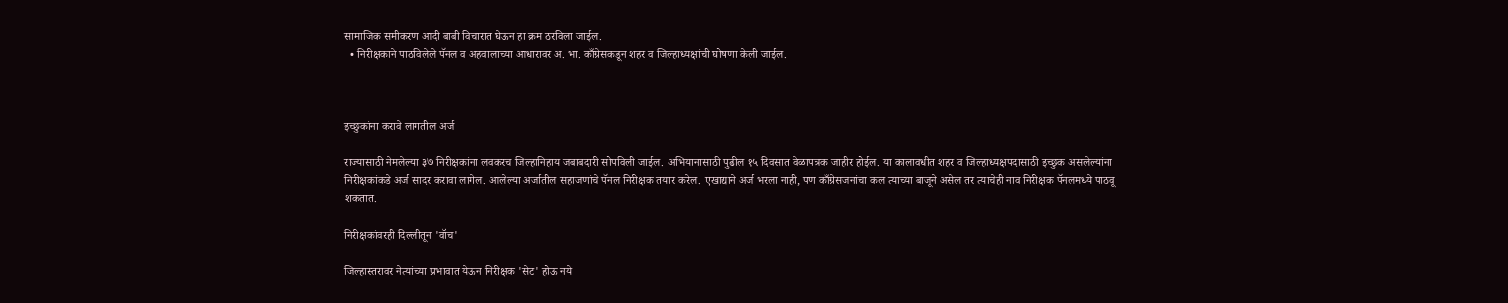सामाजिक समीकरण आदी बाबी विचारात घेऊन हा क्रम ठरविला जाईल.
  • निरीक्षकाने पाठविलेले पॅनल व अहवालाच्या आधारावर अ. भा. काँग्रेसकडून शहर व जिल्हाध्यक्षांची घोषणा केली जाईल.



इच्छुकांना करावे लागतील अर्ज

राज्यासाठी नेमलेल्या ३७ निरीक्षकांना लवकरच जिल्हानिहाय जबाबदारी सोपविली जाईल. अभियानासाठी पुढील १५ दिवसात वेळापत्रक जाहीर होईल. या कालावधीत शहर व जिल्हाध्यक्षपदासाठी इच्छुक असलेल्यांना निरीक्षकांकडे अर्ज सादर करावा लागेल. आलेल्या अर्जातील सहाजणांचे पॅनल निरीक्षक तयार करेल. एखाद्याने अर्ज भरला नाही, पण काँग्रेसजनांचा कल त्याच्या बाजूने असेल तर त्याचेही नाव निरीक्षक पॅनलमध्ये पाठवू शकतात.

निरीक्षकांवरही दिल्लीतून 'वॉच'

जिल्हास्तरावर नेत्यांच्या प्रभावात येऊन निरीक्षक 'सेट' होऊ नये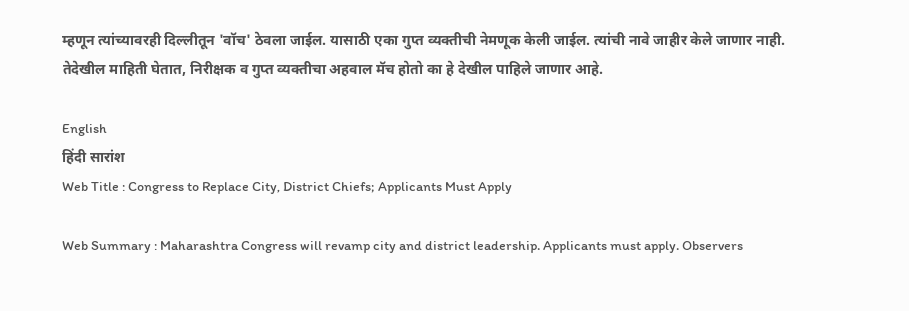म्हणून त्यांच्यावरही दिल्लीतून 'वॉच' ठेवला जाईल. यासाठी एका गुप्त व्यक्तीची नेमणूक केली जाईल. त्यांची नावे जाहीर केले जाणार नाही. तेदेखील माहिती घेतात, निरीक्षक व गुप्त व्यक्तीचा अहवाल मॅच होतो का हे देखील पाहिले जाणार आहे.

English
हिंदी सारांश
Web Title : Congress to Replace City, District Chiefs; Applicants Must Apply

Web Summary : Maharashtra Congress will revamp city and district leadership. Applicants must apply. Observers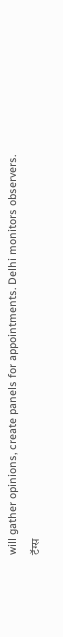will gather opinions, create panels for appointments. Delhi monitors observers.
टॅग्स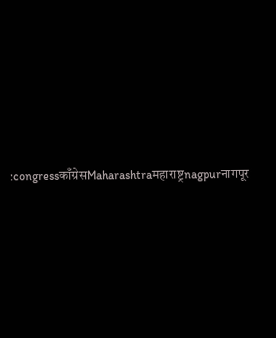:congressकाँग्रेसMaharashtraमहाराष्ट्रnagpurनागपूर